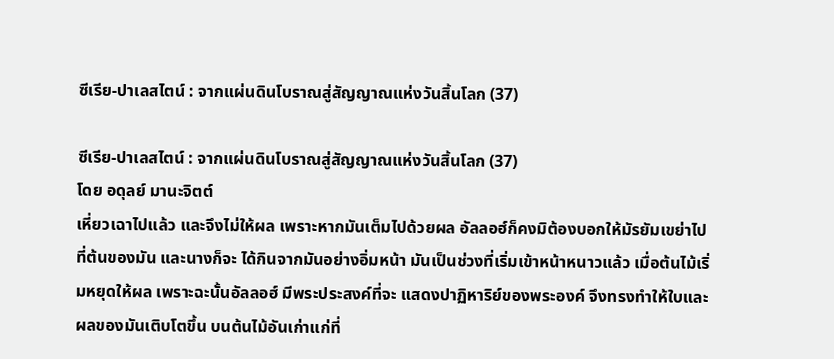ซีเรีย-ปาเลสไตน์ : จากแผ่นดินโบราณสู่สัญญาณแห่งวันสิ้นโลก (37)

ซีเรีย-ปาเลสไตน์ : จากแผ่นดินโบราณสู่สัญญาณแห่งวันสิ้นโลก (37)
โดย อดุลย์ มานะจิตต์
เหี่ยวเฉาไปแล้ว และจึงไม่ให้ผล เพราะหากมันเต็มไปด้วยผล อัลลอฮ์ก็คงมิต้องบอกให้มัรยัมเขย่าไปที่ต้นของมัน และนางก็จะ ได้กินจากมันอย่างอิ่มหน้า มันเป็นช่วงที่เริ่มเข้าหน้าหนาวแล้ว เมื่อต้นไม้เริ่มหยุดให้ผล เพราะฉะนั้นอัลลอฮ์ มีพระประสงค์ที่จะ แสดงปาฏิหาริย์ของพระองค์ จึงทรงทำให้ใบและผลของมันเติบโตขึ้น บนต้นไม้อันเก่าแก่ที่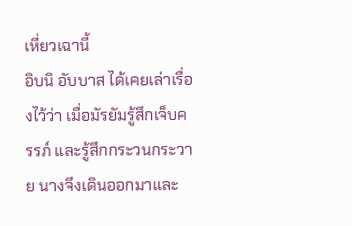เหี่ยวเฉานี้
อิบนิ อับบาส ได้เคยเล่าเรื่องไว้ว่า เมื่อมัรยัมรู้สึกเจ็บครรภ์ และรู้สึกกระวนกระวาย นางจึงเดินออกมาและ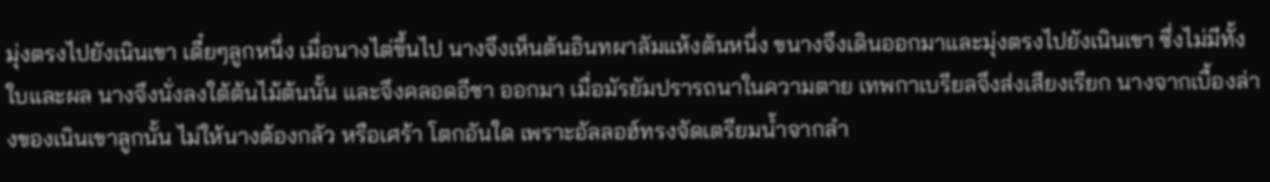มุ่งตรงไปยังเนินเขา เดี๋ยๆลูกหนึ่ง เมื่อนางไต่ขึ้นไป นางจึงเห็นต้นอินทผาลัมแห้งต้นหนึ่ง ขนางจึงเดินออกมาและมุ่งตรงไปยังเนินเขา ซึ่งไม่มีทั้งใบและผล นางจึงนั่งลงใต้ต้นไม้ต้นนั้น และจึงคลอดอีซา ออกมา เมื่อมัรยัมปรารถนาในความตาย เทพกาเบรียลจึงส่งเสียงเรียก นางจากเบื้องล่างของเนินเขาลูกนั้น ไม่ให้นางต้องกลัว หรือเศร้า โตกอันใด เพราะอัลลอฮ์ทรงจัดเตรียมน้ำจากลำ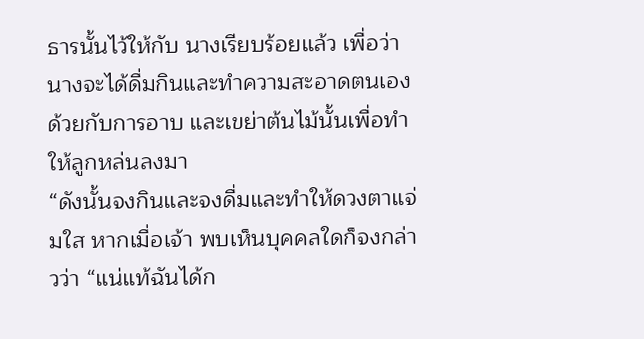ธารนั้นไว้ให้กับ นางเรียบร้อยแล้ว เพื่อว่านางจะได้ดื่มกินและทำความสะอาดตนเอง ด้วยกับการอาบ และเขย่าต้นไม้นั้นเพื่อทำให้ลูกหล่นลงมา
“ดังนั้นจงกินและจงดื่มและทำให้ดวงตาแจ่มใส หากเมื่อเจ้า พบเห็นบุคคลใดก็จงกล่าวว่า “แน่แท้ฉันได้ก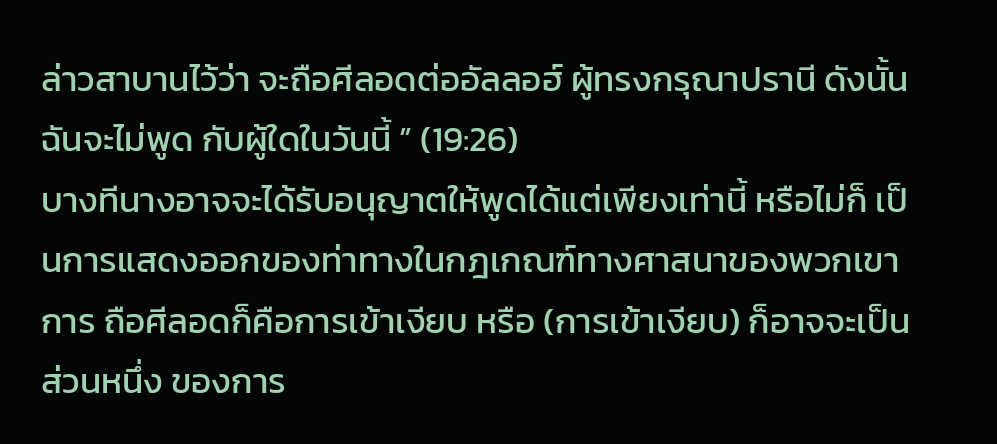ล่าวสาบานไว้ว่า จะถือศีลอดต่ออัลลอฮ์ ผู้ทรงกรุณาปรานี ดังนั้นฉันจะไม่พูด กับผู้ใดในวันนี้ ” (19:26)
บางทีนางอาจจะได้รับอนุญาตให้พูดได้แต่เพียงเท่านี้ หรือไม่ก็ เป็นการแสดงออกของท่าทางในกฎเกณฑ์ทางศาสนาของพวกเขา การ ถือศีลอดก็คือการเข้าเงียบ หรือ (การเข้าเงียบ) ก็อาจจะเป็นส่วนหนึ่ง ของการ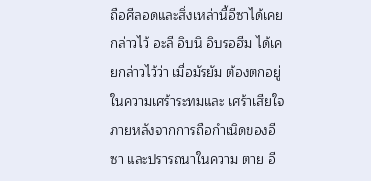ถือศีลอดและสิ่งเหล่านี้อีซาได้เคยกล่าวไว้ อะลี อิบนิ อิบรอฮีม ได้เคยกล่าวไว้ว่า เมื่อมัรยัม ต้องตกอยู่ในความเศร้าระทมและ เศร้าเสียใจภายหลังจากการถือกำเนิดของอีซา และปรารถนาในความ ตาย อี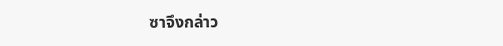ซาจึงกล่าว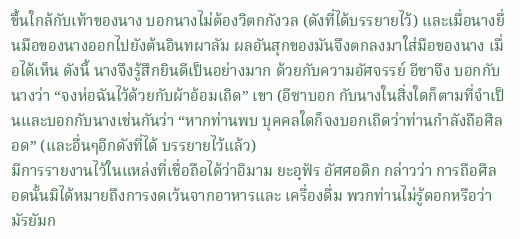ขึ้นใกล้กับเท้าของนาง บอกนางไม่ต้องวิตกกังวล (ดังที่ได้บรรยายไว้) และเมื่อนางยื่นมือของนางออกไปยังต้นอินทผาลัม ผลอันสุกของมันจึงตกลงมาใส่มือของนาง เมื่อได้เห็น ดังนี้ นางจึงรู้สึกยินดีเป็นอย่างมาก ด้วยกับความอัศจรรย์ อีชาจึง บอกกับนางว่า “จงห่อฉันไว้ด้วยกับผ้าอ้อมเถิด” เขา (อีซาบอก กับนางในสิ่งใดก็ตามที่จำเป็นและบอกกับนางเช่นกันว่า “หากท่านพบ บุคคลใดก็จงบอกเถิดว่าท่านกำลังถือศีลอด” (และอื่นๆอีกดังที่ได้ บรรยายไว้แล้ว)
มีการรายงานไว้ในแหล่งที่เชื่อถือได้ว่าอิมาม ยะอฺฟัร อัศศอดิก กล่าวว่า การถือศีลอดนั้นมิได้หมายถึงการงดเว้นจากอาหารและ เครื่องดื่ม พวกท่านไม่รู้ดอกหรือว่า มัรยัมก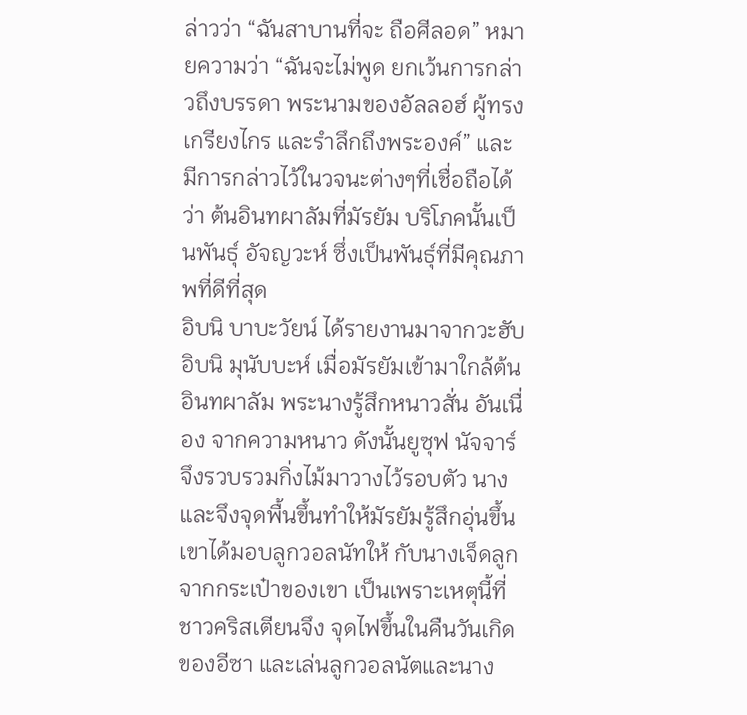ล่าวว่า “ฉันสาบานที่จะ ถือศีลอด” หมายความว่า “ฉันจะไม่พูด ยกเว้นการกล่าวถึงบรรดา พระนามของอัลลอฮ์ ผู้ทรงเกรียงไกร และรำลึกถึงพระองค์” และ มีการกล่าวไว้ในวจนะต่างๆที่เชื่อถือได้ว่า ต้นอินทผาลัมที่มัรยัม บริโภคนั้นเป็นพันธุ์ อัจญวะห์ ซึ่งเป็นพันธุ์ที่มีคุณภาพที่ดีที่สุด
อิบนิ บาบะวัยน์ ได้รายงานมาจากวะฮับ อิบนิ มุนับบะห์ เมื่อมัรยัมเข้ามาใกล้ต้นอินทผาลัม พระนางรู้สึกหนาวสั่น อันเนื่อง จากความหนาว ดังนั้นยูซุฟ นัจจาร์ จึงรวบรวมกิ่งไม้มาวางไว้รอบตัว นาง และจึงจุดพื้นขึ้นทำให้มัรยัมรู้สึกอุ่นขึ้น เขาได้มอบลูกวอลนัทให้ กับนางเจ็ดลูกจากกระเป๋าของเขา เป็นเพราะเหตุนี้ที่ชาวคริสเตียนจึง จุดไฟขึ้นในคืนวันเกิดของอีซา และเล่นลูกวอลนัตและนาง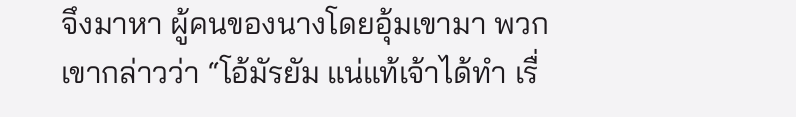จึงมาหา ผู้คนของนางโดยอุ้มเขามา พวกเขากล่าวว่า “โอ้มัรยัม แน่แท้เจ้าได้ทำ เรื่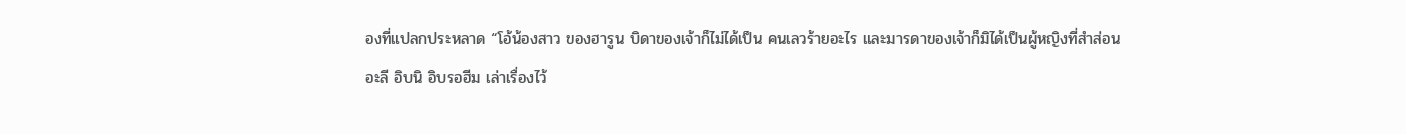องที่แปลกประหลาด “โอ้น้องสาว ของฮารูน บิดาของเจ้าก็ไม่ได้เป็น คนเลวร้ายอะไร และมารดาของเจ้าก็มิได้เป็นผู้หญิงที่สำส่อน
อะลี อิบนิ อิบรอฮีม เล่าเรื่องไว้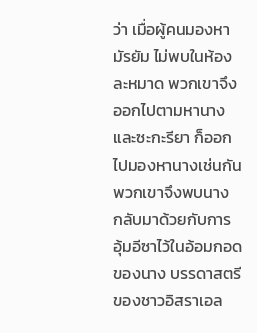ว่า เมื่อผู้คนมองหามัรยัม ไม่พบในห้องละหมาด พวกเขาจึงออกไปตามหานาง และซะกะรียา ก็ออกไปมองหานางเช่นกัน พวกเขาจึงพบนาง กลับมาด้วยกับการ อุ้มอีซาไว้ในอ้อมกอดของนาง บรรดาสตรีของชาวอิสราเอล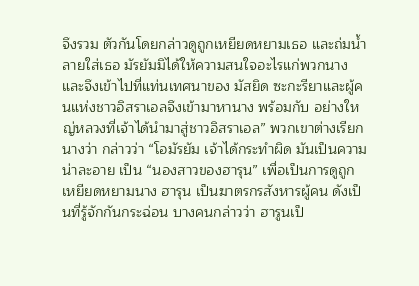จึงรวม ตัวกันโดยกล่าวดูถูกเหยียดหยามเธอ และถ่มน้ำลายใส่เธอ มัรยัมมิได้ให้ความสนใจอะไรแก่พวกนาง และจึงเข้าไปที่แท่นเทศนาของ มัสยิด ซะกะรียาและผู้คนแห่งชาวอิสราเอลจึงเข้ามาหานาง พร้อมกับ อย่างใหญ่หลวงที่เจ้าได้นำมาสู่ชาวอิสราเอล” พวกเขาต่างเรียกนางว่า กล่าวว่า “โอมัรยัม เจ้าได้กระทำผิด มันเป็นความน่าละอาย เป็น “นองสาวของฮารุน” เพื่อเป็นการดูถูกเหยียดหยามนาง ฮารุน เป็นฆาตรกรสังหารผู้คน ดังเป็นที่รู้จักกันกระฉ่อน บางคนกล่าวว่า ฮารูนเป็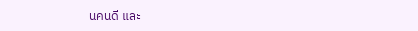นคนดี และ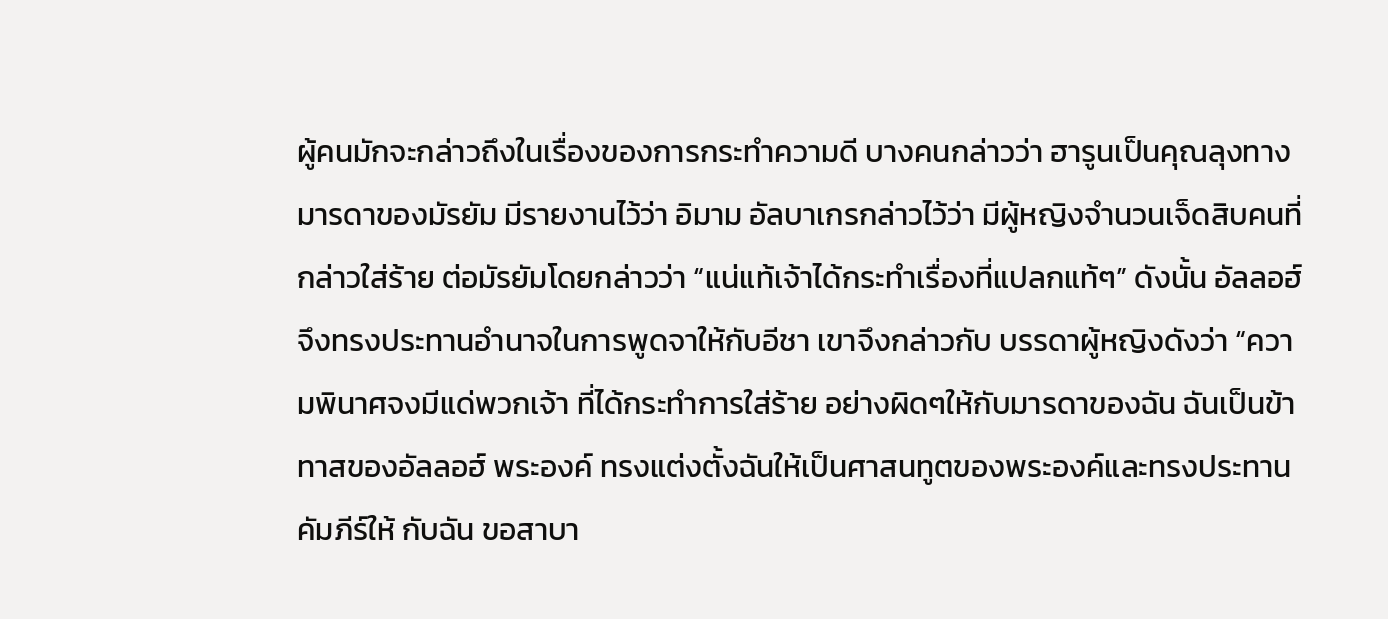ผู้คนมักจะกล่าวถึงในเรื่องของการกระทำความดี บางคนกล่าวว่า ฮารูนเป็นคุณลุงทางมารดาของมัรยัม มีรายงานไว้ว่า อิมาม อัลบาเกรกล่าวไว้ว่า มีผู้หญิงจำนวนเจ็ดสิบคนที่กล่าวใส่ร้าย ต่อมัรยัมโดยกล่าวว่า “แน่แท้เจ้าได้กระทำเรื่องที่แปลกแท้ๆ” ดังนั้น อัลลอฮ์จึงทรงประทานอำนาจในการพูดจาให้กับอีชา เขาจึงกล่าวกับ บรรดาผู้หญิงดังว่า “ความพินาศจงมีแด่พวกเจ้า ที่ได้กระทำการใส่ร้าย อย่างผิดๆให้กับมารดาของฉัน ฉันเป็นข้าทาสของอัลลอฮ์ พระองค์ ทรงแต่งตั้งฉันให้เป็นศาสนทูตของพระองค์และทรงประทานคัมภีร์ให้ กับฉัน ขอสาบา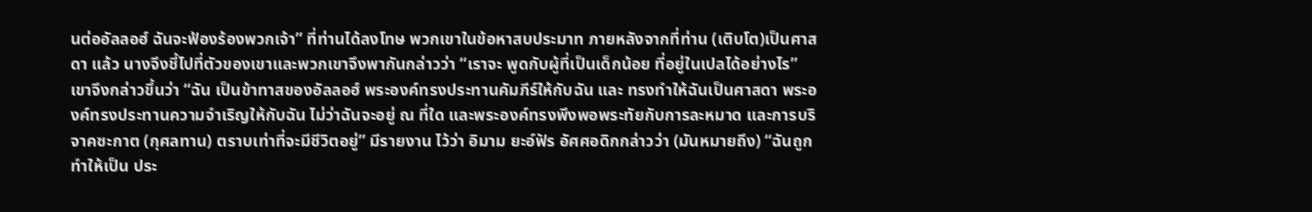นต่ออัลลอฮ์ ฉันจะฟ้องร้องพวกเจ้า” ที่ท่านได้ลงโทษ พวกเขาในข้อหาสบประมาท ภายหลังจากที่ท่าน (เติบโต)เป็นศาสดา แล้ว นางจึงชี้ไปที่ตัวของเขาและพวกเขาจึงพากันกล่าวว่า “เราจะ พูดกับผู้ที่เป็นเด็กน้อย ที่อยู่ในเปลได้อย่างไร” เขาจึงกล่าวขึ้นว่า “ฉัน เป็นข้าทาสของอัลลอฮ์ พระองค์ทรงประทานคัมภีร์ให้กับฉัน และ ทรงทำให้ฉันเป็นศาสดา พระองค์ทรงประทานความจำเริญให้กับฉัน ไม่ว่าฉันจะอยู่ ณ ที่ใด และพระองค์ทรงพึงพอพระทัยกับการละหมาด และการบริจาคซะกาต (กุศลทาน) ตราบเท่าที่จะมีชีวิตอยู่” มีรายงาน ไว้ว่า อิมาม ยะอ์ฟัร อัศศอดิกกล่าวว่า (มันหมายถึง) “ฉันถูกทำให้เป็น ประ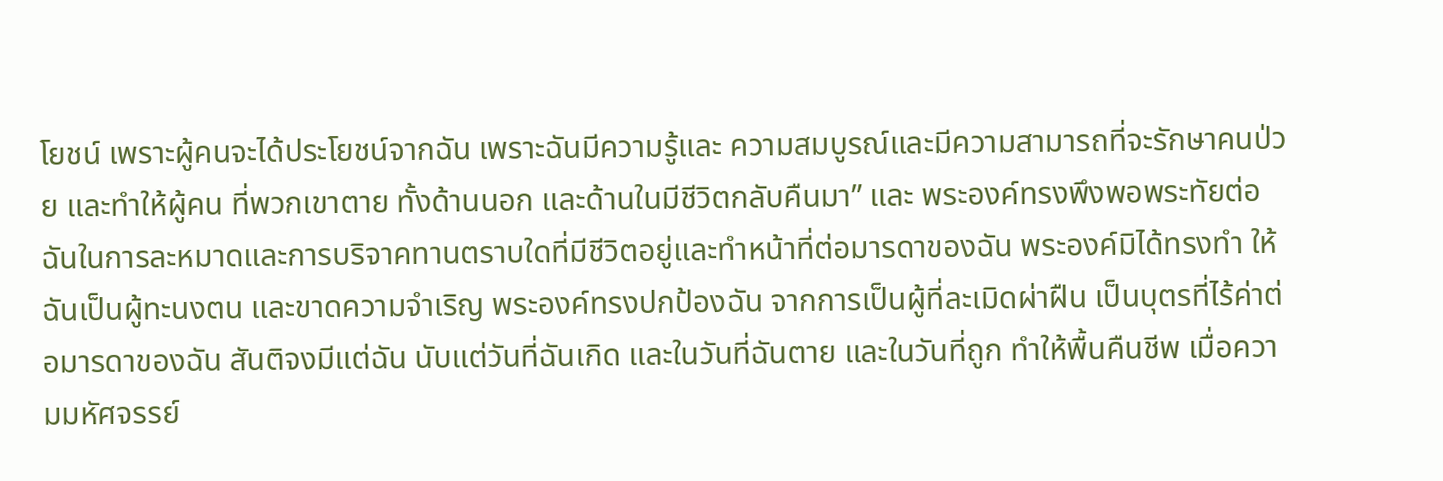โยชน์ เพราะผู้คนจะได้ประโยชน์จากฉัน เพราะฉันมีความรู้และ ความสมบูรณ์และมีความสามารถที่จะรักษาคนป่วย และทำให้ผู้คน ที่พวกเขาตาย ทั้งด้านนอก และด้านในมีชีวิตกลับคืนมา” และ พระองค์ทรงพึงพอพระทัยต่อฉันในการละหมาดและการบริจาคทานตราบใดที่มีชีวิตอยู่และทำหน้าที่ต่อมารดาของฉัน พระองค์มิได้ทรงทำ ให้ฉันเป็นผู้ทะนงตน และขาดความจำเริญ พระองค์ทรงปกป้องฉัน จากการเป็นผู้ที่ละเมิดผ่าฝืน เป็นบุตรที่ไร้ค่าต่อมารดาของฉัน สันติจงมีแต่ฉัน นับแต่วันที่ฉันเกิด และในวันที่ฉันตาย และในวันที่ถูก ทำให้พื้นคืนชีพ เมื่อความมหัศจรรย์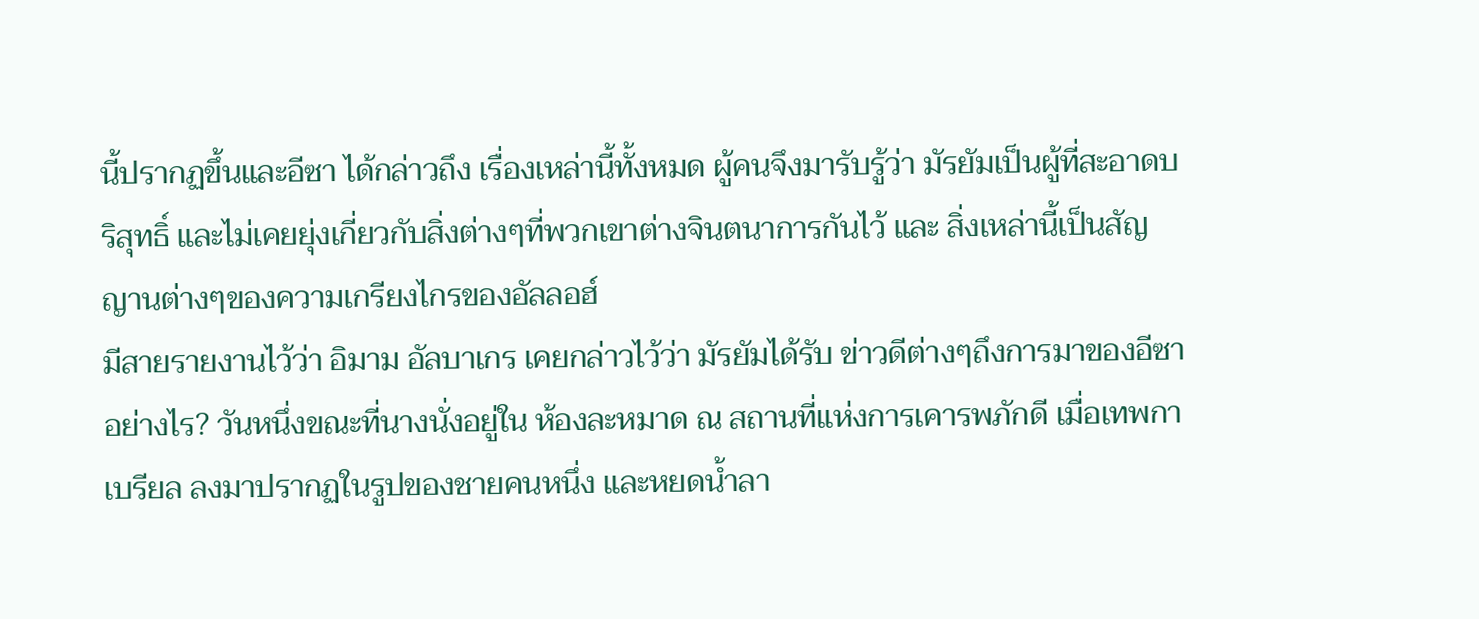นี้ปรากฏขึ้นและอีซา ได้กล่าวถึง เรื่องเหล่านี้ทั้งหมด ผู้คนจึงมารับรู้ว่า มัรยัมเป็นผู้ที่สะอาดบริสุทธิ์ และไม่เคยยุ่งเกี่ยวกับสิ่งต่างๆที่พวกเขาต่างจินตนาการกันไว้ และ สิ่งเหล่านี้เป็นสัญญานต่างๆของความเกรียงไกรของอัลลอฮ์
มีสายรายงานไว้ว่า อิมาม อัลบาเกร เคยกล่าวไว้ว่า มัรยัมได้รับ ข่าวดีต่างๆถึงการมาของอีซาอย่างไร? วันหนึ่งขณะที่นางนั่งอยู่ใน ห้องละหมาด ณ สถานที่แห่งการเคารพภักดี เมื่อเทพกาเบรียล ลงมาปรากฏในรูปของชายคนหนึ่ง และหยดน้ำลา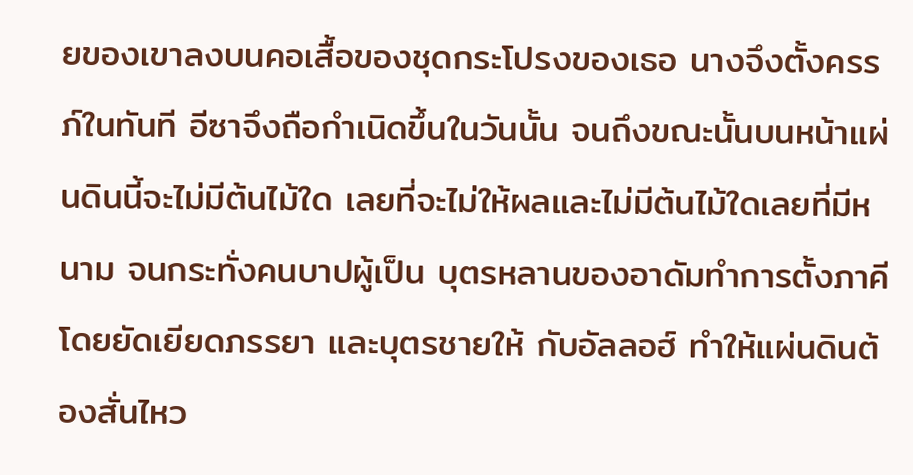ยของเขาลงบนคอเสื้อของชุดกระโปรงของเธอ นางจึงตั้งครรภ์ในทันที อีซาจึงถือกำเนิดขึ้นในวันนั้น จนถึงขณะนั้นบนหน้าแผ่นดินนี้จะไม่มีต้นไม้ใด เลยที่จะไม่ให้ผลและไม่มีต้นไม้ใดเลยที่มีหนาม จนกระทั่งคนบาปผู้เป็น บุตรหลานของอาดัมทำการตั้งภาคีโดยยัดเยียดภรรยา และบุตรชายให้ กับอัลลอฮ์ ทำให้แผ่นดินต้องสั่นไหว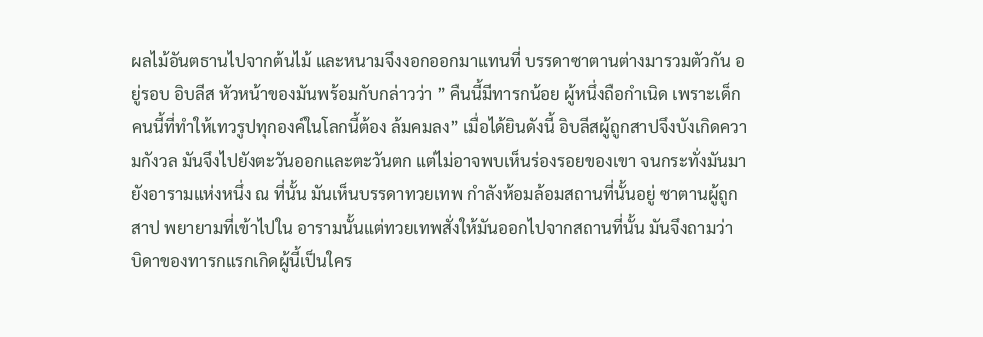ผลไม้อันตธานไปจากต้นไม้ และหนามจึงงอกออกมาแทนที่ บรรดาซาตานต่างมารวมตัวกัน อยู่รอบ อิบลีส หัวหน้าของมันพร้อมกับกล่าวว่า ” คืนนี้มีทารกน้อย ผู้หนึ่งถือกำเนิด เพราะเด็กคนนี้ที่ทำให้เทวรูปทุกองค์ในโลกนี้ต้อง ล้มคมลง” เมื่อได้ยินดังนี้ อิบลีสผู้ถูกสาปจึงบังเกิดความกังวล มันจึงไปยังตะวันออกและตะวันตก แต่ไม่อาจพบเห็นร่องรอยของเขา จนกระทั่งมันมายังอารามแห่งหนึ่ง ณ ที่นั้น มันเห็นบรรดาทวยเทพ กำลังห้อมล้อมสถานที่นั้นอยู่ ซาตานผู้ถูกสาป พยายามที่เข้าไปใน อารามนั้นแต่ทวยเทพสั่งให้มันออกไปจากสถานที่นั้น มันจึงถามว่า บิดาของทารกแรกเกิดผู้นี้เป็นใคร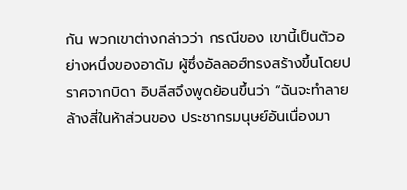กัน พวกเขาต่างกล่าวว่า กรณีของ เขานี้เป็นตัวอย่างหนึ่งของอาดัม ผู้ซึ่งอัลลอฮ์ทรงสร้างขึ้นโดยปราศจากบิดา อิบลีสจึงพูดย้อนขึ้นว่า “ฉันจะทำลายล้างสี่ในห้าส่วนของ ประชากรมนุษย์อันเนื่องมา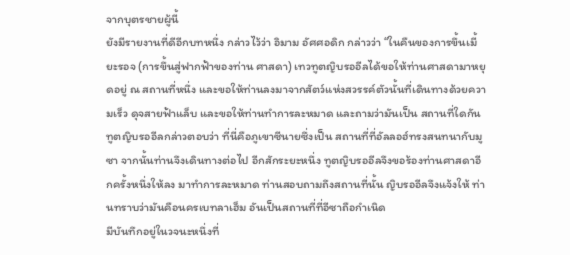จากบุตรชายผู้นี้
ยังมีรายงานที่ดีอีกบทหนึ่ง กล่าวไว้ว่า อิมาม อัศศอดิก กล่าวว่า “ในคืนของการขึ้นเมี้ยะรอจ (การขึ้นสู่ฟากฟ้าของท่าน ศาสดา) เทวทูตญิบรออีลได้ขอให้ท่านศาสดามาหยุดอยู่ ณ สถานที่หนึ่ง และขอให้ท่านลงมาจากสัตว์แห่งสวรรค์ตัวนั้นที่เดินทางด้วยความเร็ว ดุจสายฟ้าแล็บ และขอให้ท่านทำการละหมาด และถามว่ามันเป็น สถานที่ใดกัน ทูตญิบรออีลกล่าวตอบว่า ที่นี่คือภูเขาซีนายซึ่งเป็น สถานที่ที่อัลลอฮ์ทรงสนทนากับมูซา จากนั้นท่านจึงเดินทางต่อไป อีกสักระยะหนึ่ง ทูตญิบรออีลจึงขอร้องท่านศาสดาอีกครั้งหนึ่งให้ลง มาทำการละหมาด ท่านสอบถามถึงสถานที่นั้น ญิบรออีลจึงแจ้งให้ ท่านทราบว่ามันคือนครเบทลาเฮ็ม อันเป็นสถานที่ที่อีซาถือกำเนิด
มีบันทึกอยู่ในวจนะหนึ่งที่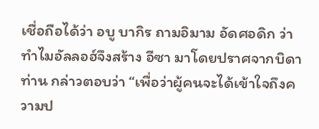เชื่อถือได้ว่า อบู บากิร ถามอิมาม อัดศอดิก ว่า ทำไมอัลลอฮ์จึงสร้าง อีซา มาโดยปราศจากบิดา ท่าน กล่าวตอบว่า “เพื่อว่าผู้คนจะได้เข้าใจถึงความป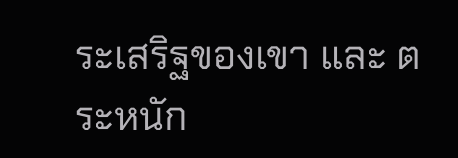ระเสริฐของเขา และ ตระหนัก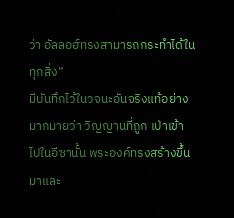ว่า อัลลอฮ์ทรงสามารถกระทำได้ในทุกสิ่ง”
มีบันทึกไว้ในวจนะอันจริงแท้อย่างมากมายว่า วิญญานที่ถูก เป่าเข้าไปในอีซานั้น พระองค์ทรงสร้างขึ้นมาและ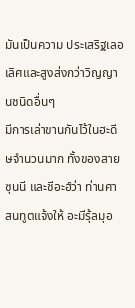มันเป็นความ ประเสริฐเลอเลิศและสูงส่งกว่าวิญญานชนิดอื่นๆ
มีการเล่าขานกันไว้ในฮะดีษจำนวนมาก ทั้งของสายซุนนี และชีอะฮ์ว่า ท่านศาสนทูตแจ้งให้ อะมีรุ้ลมุอ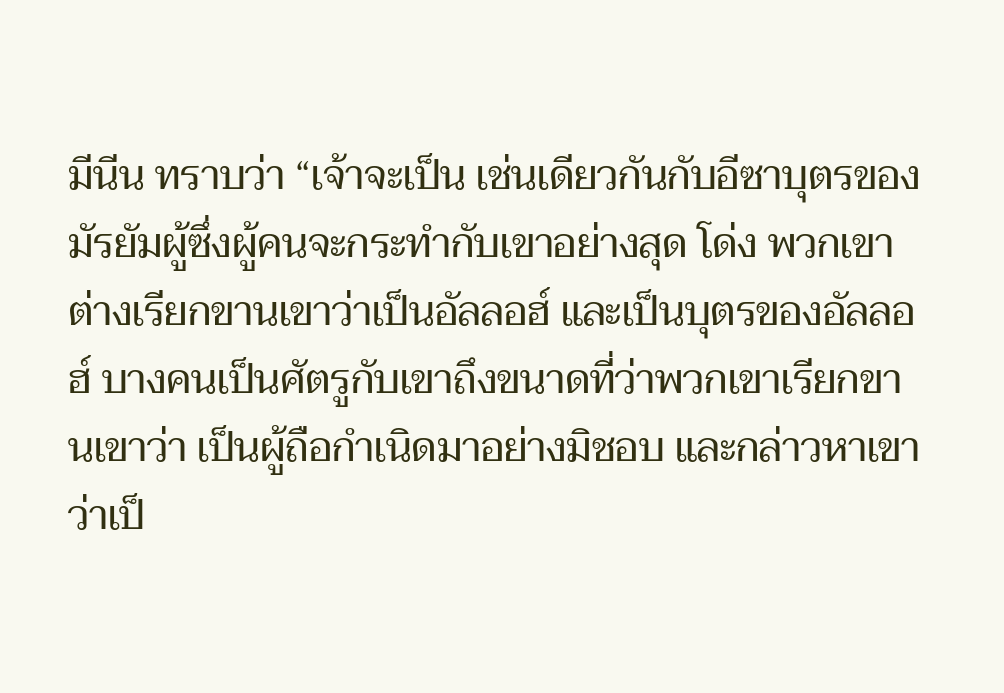มีนีน ทราบว่า “เจ้าจะเป็น เช่นเดียวกันกับอีซาบุตรของมัรยัมผู้ซึ่งผู้คนจะกระทำกับเขาอย่างสุด โด่ง พวกเขาต่างเรียกขานเขาว่าเป็นอัลลอฮ์ และเป็นบุตรของอัลลอฮ์ บางคนเป็นศัตรูกับเขาถึงขนาดที่ว่าพวกเขาเรียกขานเขาว่า เป็นผู้ถือกำเนิดมาอย่างมิชอบ และกล่าวหาเขาว่าเป็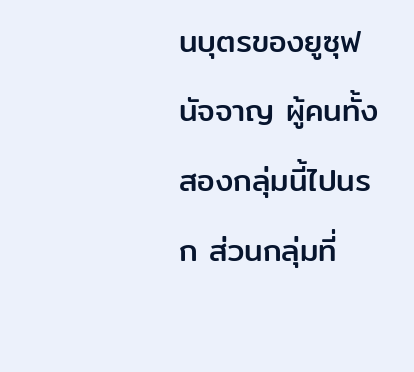นบุตรของยูซุฟ นัจจาญ ผู้คนทั้งสองกลุ่มนี้ไปนรก ส่วนกลุ่มที่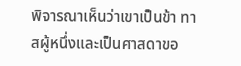พิจารณาเห็นว่าเขาเป็นข้า ทาสผู้หนึ่งและเป็นศาสดาขอ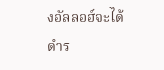งอัลลอฮ์จะได้ดำร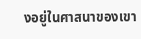งอยู่ในศาสนาของเขา